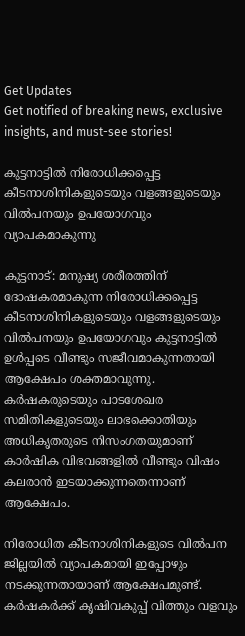Get Updates
Get notified of breaking news, exclusive insights, and must-see stories!

കുട്ടനാട്ടില്‍ നിരോധിക്കപ്പെട്ട കീടനാശിനികളുടെയും വളങ്ങളുടെയും വില്‍പനയും ഉപയോഗവും വ്യാപകമാകുന്നു

കുട്ടനാട്: മനുഷ്യ ശരീരത്തിന് ദോഷകരമാകുന്ന നിരോധിക്കപ്പെട്ട കീടനാശിനികളുടെയും വളങ്ങളുടെയും വില്‍പനയും ഉപയോഗവും കുട്ടനാട്ടില്‍ ഉള്‍പ്പടെ വീണ്ടും സജീവമാകുന്നതായി ആക്ഷേപം ശക്തമാവുന്നു. കര്‍ഷകരുടെയും പാടശേഖര സമിതികളുടെയും ലാഭക്കൊതിയും അധികൃതരുടെ നിസംഗതയുമാണ് കാര്‍ഷിക വിഭവങ്ങളില്‍ വീണ്ടും വിഷം കലരാന്‍ ഇടയാക്കുന്നതെന്നാണ് ആക്ഷേപം.

നിരോധിത കീടനാശിനികളുടെ വില്‍പന ജില്ലയില്‍ വ്യാപകമായി ഇപ്പോഴും നടക്കുന്നതായാണ് ആക്ഷേപമുണ്ട്. കര്‍ഷകര്‍ക്ക് കൃഷിവകുപ്പ് വിത്തും വളവും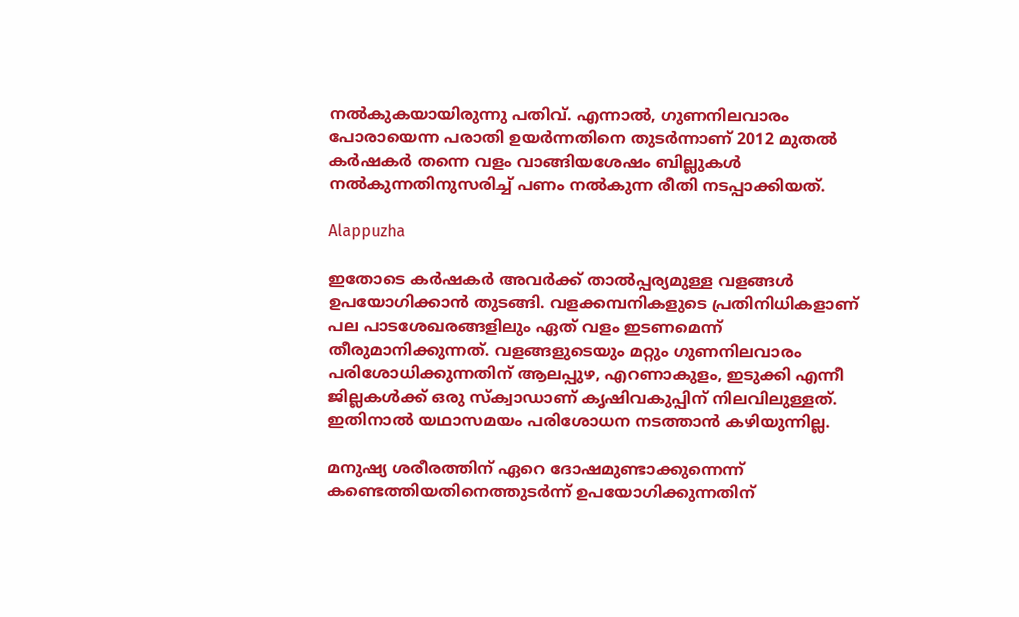നല്‍കുകയായിരുന്നു പതിവ്. എന്നാല്‍, ഗുണനിലവാരം പോരായെന്ന പരാതി ഉയര്‍ന്നതിനെ തുടര്‍ന്നാണ് 2012 മുതല്‍ കര്‍ഷകര്‍ തന്നെ വളം വാങ്ങിയശേഷം ബില്ലുകള്‍ നല്‍കുന്നതിനുസരിച്ച് പണം നല്‍കുന്ന രീതി നടപ്പാക്കിയത്.

Alappuzha

ഇതോടെ കര്‍ഷകര്‍ അവര്‍ക്ക് താല്‍പ്പര്യമുള്ള വളങ്ങള്‍ ഉപയോഗിക്കാന്‍ തുടങ്ങി. വളക്കമ്പനികളുടെ പ്രതിനിധികളാണ് പല പാടശേഖരങ്ങളിലും ഏത് വളം ഇടണമെന്ന് തീരുമാനിക്കുന്നത്. വളങ്ങളുടെയും മറ്റും ഗുണനിലവാരം പരിശോധിക്കുന്നതിന് ആലപ്പുഴ, എറണാകുളം, ഇടുക്കി എന്നീ ജില്ലകള്‍ക്ക് ഒരു സ്‌ക്വാഡാണ് കൃഷിവകുപ്പിന് നിലവിലുള്ളത്. ഇതിനാല്‍ യഥാസമയം പരിശോധന നടത്താന്‍ കഴിയുന്നില്ല.

മനുഷ്യ ശരീരത്തിന് ഏറെ ദോഷമുണ്ടാക്കുന്നെന്ന് കണ്ടെത്തിയതിനെത്തുടര്‍ന്ന് ഉപയോഗിക്കുന്നതിന്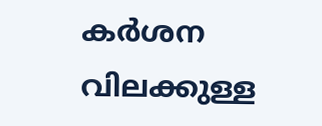കര്‍ശന വിലക്കുള്ള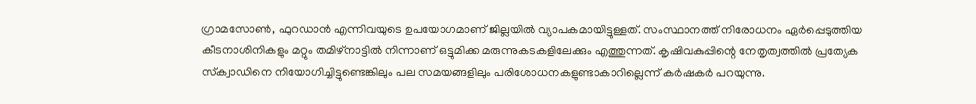ഗ്രാമസോണ്‍, ഫുറഡാന്‍ എന്നിവയുടെ ഉപയോഗമാണ് ജില്ലയില്‍ വ്യാപകമായിട്ടുള്ളത്. സംസ്ഥാനത്ത് നിരോധനം ഏര്‍പ്പെടുത്തിയ കീടനാശിനികളും മറ്റും തമിഴ്‌നാട്ടില്‍ നിന്നാണ് ഒട്ടുമിക്ക മരുന്നുകടകളിലേക്കും എത്തുന്നത്. കൃഷിവകുപ്പിന്റെ നേതൃത്വത്തില്‍ പ്രത്യേക സ്‌ക്വാഡിനെ നിയോഗിച്ചിട്ടുണ്ടെങ്കിലും പല സമയങ്ങളിലും പരിശോധനകളുണ്ടാകാറില്ലെന്ന് കര്‍ഷകര്‍ പറയുന്നു.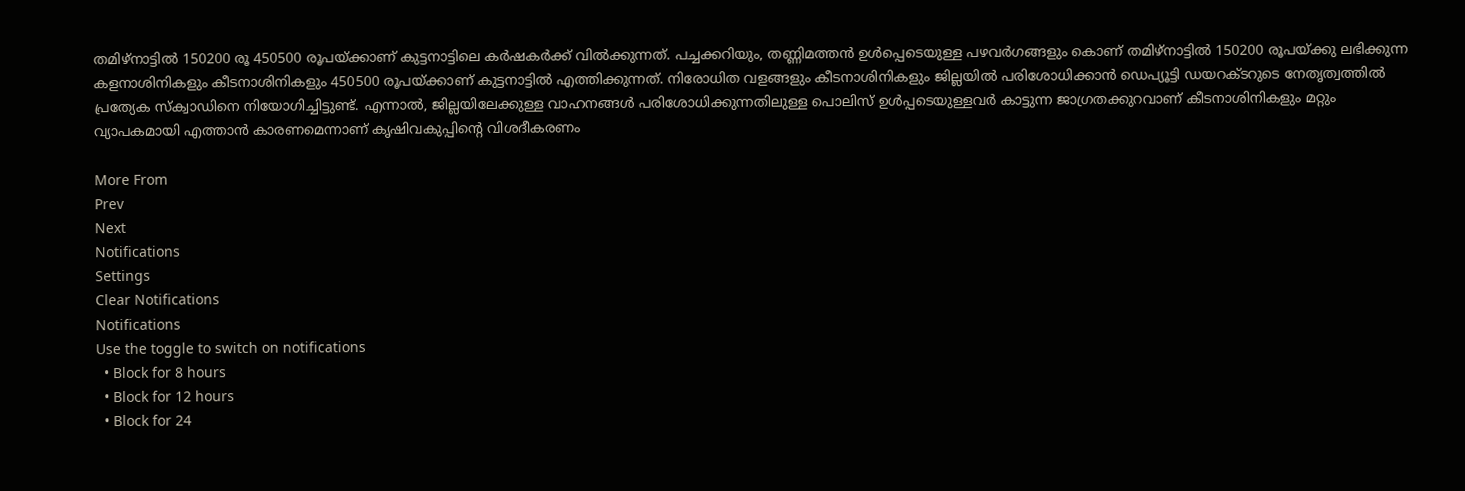തമിഴ്‌നാട്ടില്‍ 150200 രൂ 450500 രൂപയ്ക്കാണ് കുട്ടനാട്ടിലെ കര്‍ഷകര്‍ക്ക് വില്‍ക്കുന്നത്. പച്ചക്കറിയും, തണ്ണിമത്തന്‍ ഉള്‍പ്പെടെയുള്ള പഴവര്‍ഗങ്ങളും കൊണ് തമിഴ്‌നാട്ടില്‍ 150200 രൂപയ്ക്കു ലഭിക്കുന്ന കളനാശിനികളും കീടനാശിനികളും 450500 രൂപയ്ക്കാണ് കുട്ടനാട്ടില്‍ എത്തിക്കുന്നത്. നിരോധിത വളങ്ങളും കീടനാശിനികളും ജില്ലയില്‍ പരിശോധിക്കാന്‍ ഡെപ്യൂട്ടി ഡയറക്ടറുടെ നേതൃത്വത്തില്‍ പ്രത്യേക സ്‌ക്വാഡിനെ നിയോഗിച്ചിട്ടുണ്ട്. എന്നാല്‍, ജില്ലയിലേക്കുള്ള വാഹനങ്ങള്‍ പരിശോധിക്കുന്നതിലുള്ള പൊലിസ് ഉള്‍പ്പടെയുള്ളവര്‍ കാട്ടുന്ന ജാഗ്രതക്കുറവാണ് കീടനാശിനികളും മറ്റും വ്യാപകമായി എത്താന്‍ കാരണമെന്നാണ് കൃഷിവകുപ്പിന്റെ വിശദീകരണം

More From
Prev
Next
Notifications
Settings
Clear Notifications
Notifications
Use the toggle to switch on notifications
  • Block for 8 hours
  • Block for 12 hours
  • Block for 24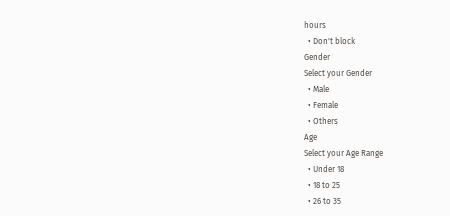hours
  • Don't block
Gender
Select your Gender
  • Male
  • Female
  • Others
Age
Select your Age Range
  • Under 18
  • 18 to 25
  • 26 to 35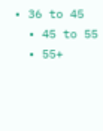• 36 to 45
  • 45 to 55
  • 55+